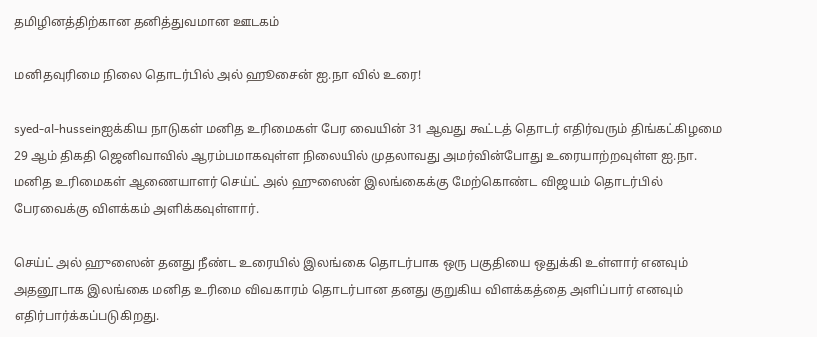தமிழினத்திற்கான தனித்துவமான ஊடகம்

மனிதவுரிமை நிலை தொடர்பில் அல் ஹூசைன் ஐ.நா வில் உரை!

syed-al-husseinஐக்கிய நாடுகள் மனித உரிமைகள் பேர வையின் 31 ஆவது கூட்டத் தொடர் எதிர்வரும் திங்கட்கிழமை 29 ஆம் திகதி ஜெனிவாவில் ஆரம்பமாகவுள்ள நிலையில் முதலாவது அமர்வின்போது உரையாற்றவுள்ள ஐ.நா. மனித உரிமைகள் ஆணையாளர் செய்ட் அல் ஹுஸைன் இலங்கைக்கு மேற்கொண்ட விஜயம் தொடர்பில் பேரவைக்கு விளக்கம் அளிக்கவுள்ளார்.

செய்ட் அல் ஹுஸைன் தனது நீண்ட உரையில் இலங்கை தொடர்பாக ஒரு பகுதியை ஒதுக்கி உள்ளார் எனவும் அதனூடாக இலங்கை மனித உரிமை விவகாரம் தொடர்பான தனது குறுகிய விளக்கத்தை அளிப்பார் எனவும் எதிர்பார்க்கப்படுகிறது.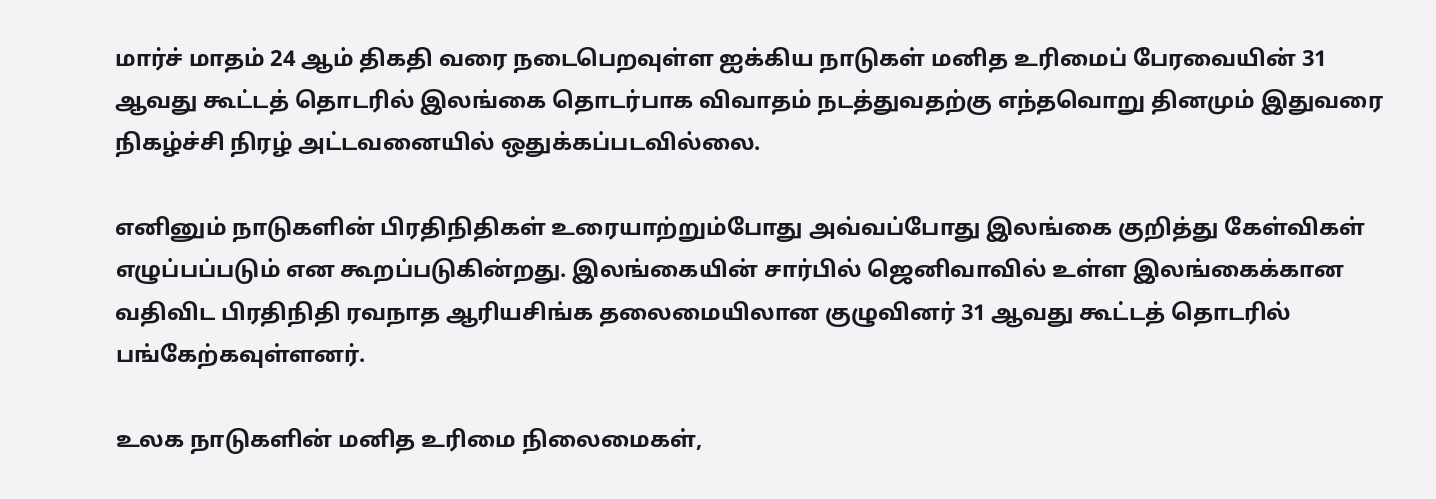மார்ச் மாதம் 24 ஆம் திகதி வரை நடைபெறவுள்ள ஐக்கிய நாடுகள் மனித உரிமைப் பேரவையின் 31 ஆவது கூட்டத் தொடரில் இலங்கை தொடர்பாக விவாதம் நடத்துவதற்கு எந்தவொறு தினமும் இதுவரை நிகழ்ச்சி நிரழ் அட்டவனையில் ஒதுக்கப்படவில்லை.

எனினும் நாடுகளின் பிரதிநிதிகள் உரையாற்றும்போது அவ்வப்போது இலங்கை குறித்து கேள்விகள் எழுப்பப்படும் என கூறப்படுகின்றது. இலங்கையின் சார்பில் ஜெனிவாவில் உள்ள இலங்கைக்கான வதிவிட பிரதிநிதி ரவநாத ஆரியசிங்க தலைமையிலான குழுவினர் 31 ஆவது கூட்டத் தொடரில் பங்கேற்கவுள்ளனர்.

உலக நாடுகளின் மனித உரிமை நிலைமைகள்,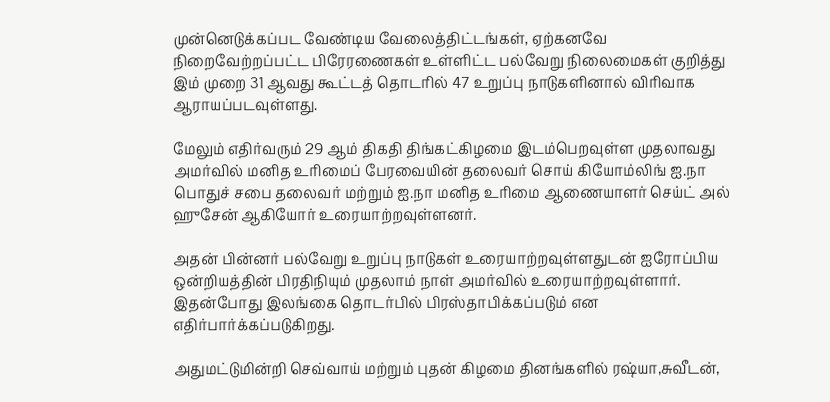முன்னெடுக்கப்பட வேண்டிய வேலைத்திட்டங்கள், ஏற்கனவே நிறைவேற்றப்பட்ட பிரேரணைகள் உள்ளிட்ட பல்வேறு நிலைமைகள் குறித்து இம் முறை 31 ஆவது கூட்டத் தொடரில் 47 உறுப்பு நாடுகளினால் விரிவாக ஆராயப்படவுள்ளது.

மேலும் எதிர்வரும் 29 ஆம் திகதி திங்கட்கிழமை இடம்பெறவுள்ள முதலாவது அமர்வில் மனித உரிமைப் பேரவையின் தலைவர் சொய் கியோம்லிங் ஐ.நா பொதுச் சபை தலைவர் மற்றும் ஐ.நா மனித உரிமை ஆணையாளர் செய்ட் அல் ஹுசேன் ஆகியோர் உரையாற்றவுள்ளனர்.

அதன் பின்னர் பல்வேறு உறுப்பு நாடுகள் உரையாற்றவுள்ளதுடன் ஐரோப்பிய ஒன்றியத்தின் பிரதிநியும் முதலாம் நாள் அமர்வில் உரையாற்றவுள்ளார். இதன்போது இலங்கை தொடர்பில் பிரஸ்தாபிக்கப்படும் என எதிர்பார்க்கப்படுகிறது.

அதுமட்டுமின்றி செவ்வாய் மற்றும் புதன் கிழமை தினங்களில் ரஷ்யா,சுவீடன்,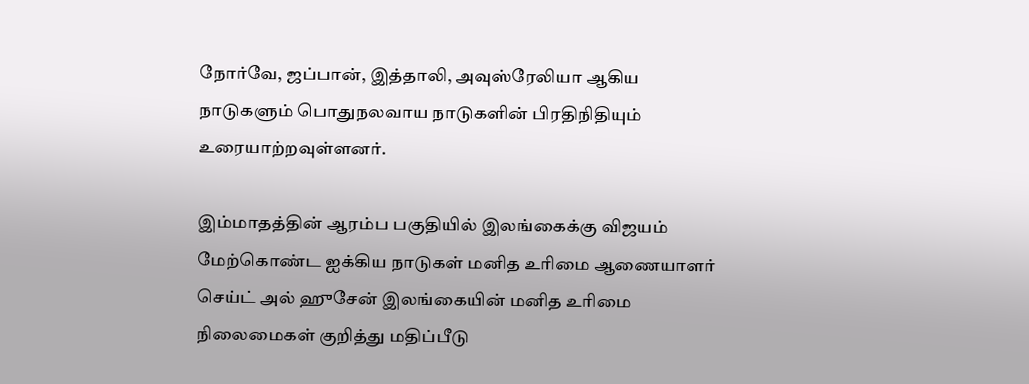நோர்வே, ஜப்பான், இத்தாலி, அவுஸ்ரேலியா ஆகிய நாடுகளும் பொதுநலவாய நாடுகளின் பிரதிநிதியும் உரையாற்றவுள்ளனர்.

இம்மாதத்தின் ஆரம்ப பகுதியில் இலங்கைக்கு விஜயம் மேற்கொண்ட ஐக்கிய நாடுகள் மனித உரிமை ஆணையாளர் செய்ட் அல் ஹுசேன் இலங்கையின் மனித உரிமை நிலைமைகள் குறித்து மதிப்பீடு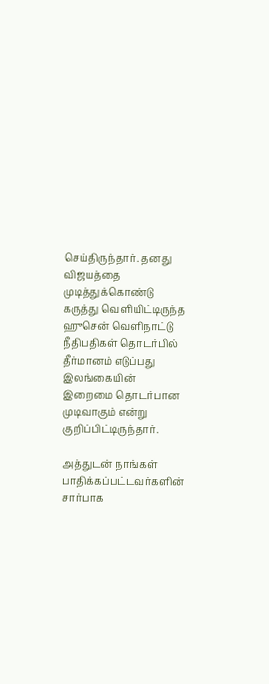செய்திருந்தார். தனது விஜயத்தை முடித்துக்கொண்டு கருத்து வெளியிட்டிருந்த ஹுசென் வெளிநாட்டு நீதிபதிகள் தொடர்பில் தீர்மானம் எடுப்பது இலங்கையின் இறைமை தொடர்பான முடிவாகும் என்று குறிப்பிட்டிருந்தார்.

அத்துடன் நாங்கள் பாதிக்கப்பட்டவர்களின் சார்பாக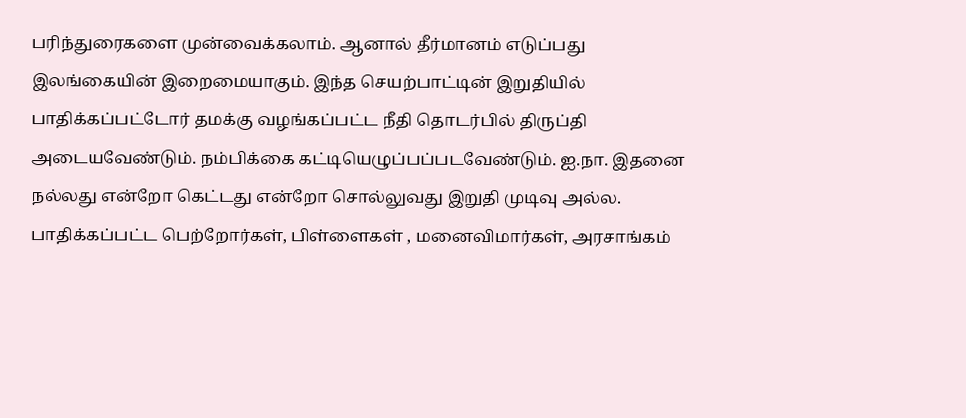பரிந்துரைகளை முன்வைக்கலாம். ஆனால் தீர்மானம் எடுப்பது இலங்கையின் இறைமையாகும். இந்த செயற்பாட்டின் இறுதியில் பாதிக்கப்பட்டோர் தமக்கு வழங்கப்பட்ட நீதி தொடர்பில் திருப்தி அடையவேண்டும். நம்பிக்கை கட்டியெழுப்பப்படவேண்டும். ஐ.நா. இதனை நல்லது என்றோ கெட்டது என்றோ சொல்லுவது இறுதி முடிவு அல்ல. பாதிக்கப்பட்ட பெற்றோர்கள், பிள்ளைகள் , மனைவிமார்கள், அரசாங்கம்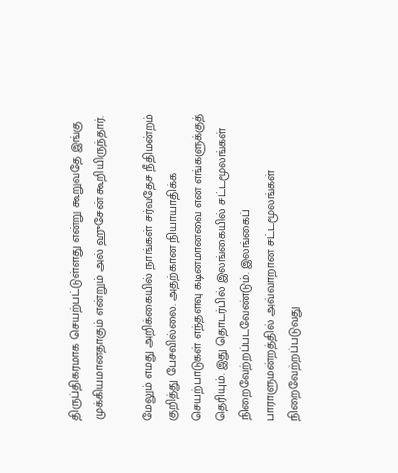திருப்திகரமாக செயற்பட்டுள்ளது என்று கூறுவதே இங்கு முக்கியமானதாகும் என்றும் அல் ஹுசேன் கூறியிருந்தார்.

மேலும் எமது அறிக்கையில் நாங்கள் சர்வதேச நீதிமன்றம் குறித்து பேசவில்லை. அதற்கான நியாயாதிக்க செயற்பாடுகள் எந்தளவு கடினமானவை என எங்களுக்குத் தெரியும். இது தொடர்பில் இலங்கையில் சட்டமூலங்கள் நிறைவேற்றப்படவேண்டும். இலங்கைப் பாராளுமன்றத்தில் அவ்வாறான சட்டமூலங்கள் நிறைவேற்றப்படுவது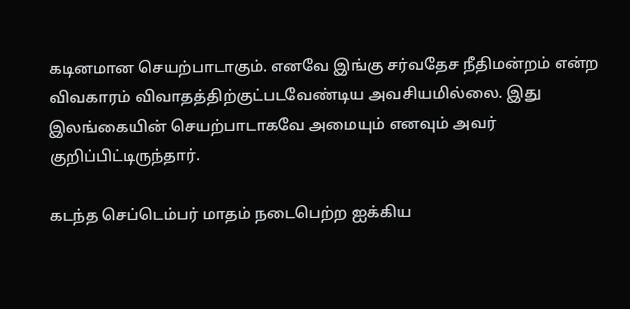கடினமான செயற்பாடாகும். எனவே இங்கு சர்வதேச நீதிமன்றம் என்ற விவகாரம் விவாதத்திற்குட்படவேண்டிய அவசியமில்லை. இது இலங்கையின் செயற்பாடாகவே அமையும் எனவும் அவர் குறிப்பிட்டிருந்தார்.

கடந்த செப்டெம்பர் மாதம் நடைபெற்ற ஐக்கிய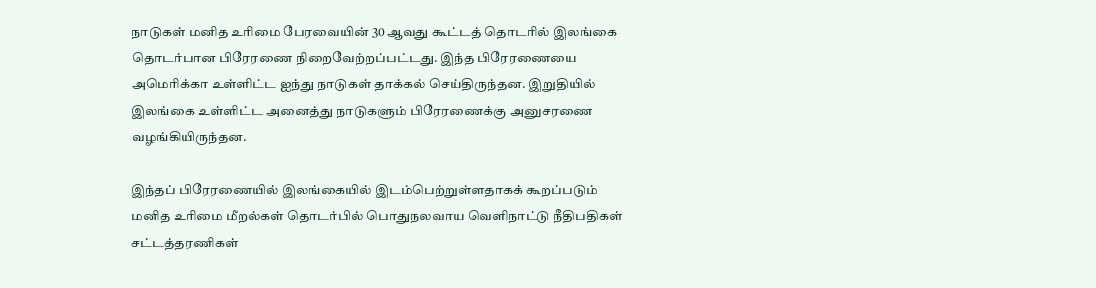நாடுகள் மனித உரிமை பேரவையின் 30 ஆவது கூட்டத் தொடரில் இலங்கை தொடர்பான பிரேரணை நிறைவேற்றப்பட்டது. இந்த பிரேரணையை அமெரிக்கா உள்ளிட்ட ஐந்து நாடுகள் தாக்கல் செய்திருந்தன. இறுதியில் இலங்கை உள்ளிட்ட அனைத்து நாடுகளும் பிரேரணைக்கு அனுசரணை வழங்கியிருந்தன.

இந்தப் பிரேரணையில் இலங்கையில் இடம்பெற்றுள்ளதாகக் கூறப்படும் மனித உரிமை மீறல்கள் தொடர்பில் பொதுநலவாய வெளிநாட்டு நீதிபதிகள் சட்டத்தரணிகள்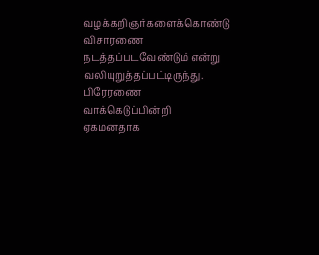வழக்கறிஞர்களைக்கொண்டு விசாரணை நடத்தப்படவேண்டும் என்று வலியுறுத்தப்பட்டிருந்து. பிரேரணை வாக்கெடுப்பின்றி ஏகமனதாக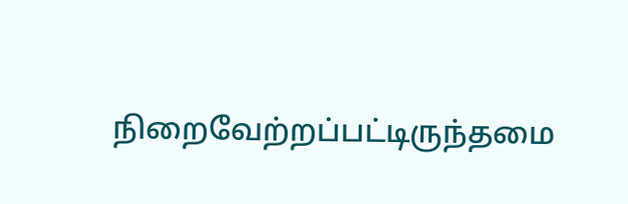நிறைவேற்றப்பட்டிருந்தமை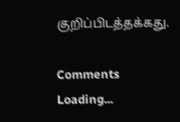குறிப்பிடத்தக்கது.

Comments
Loading...